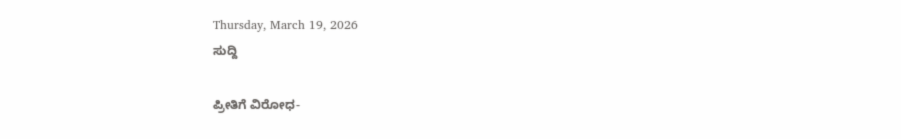Thursday, March 19, 2026
ಸುದ್ದಿ

ಪ್ರೀತಿಗೆ ವಿರೋಧ-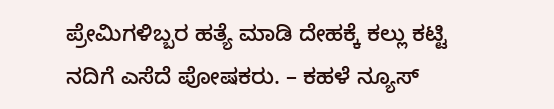ಪ್ರೇಮಿಗಳಿಬ್ಬರ ಹತ್ಯೆ ಮಾಡಿ ದೇಹಕ್ಕೆ ಕಲ್ಲು ಕಟ್ಟಿ ನದಿಗೆ ಎಸೆದೆ ಪೋಷಕರು. – ಕಹಳೆ ನ್ಯೂಸ್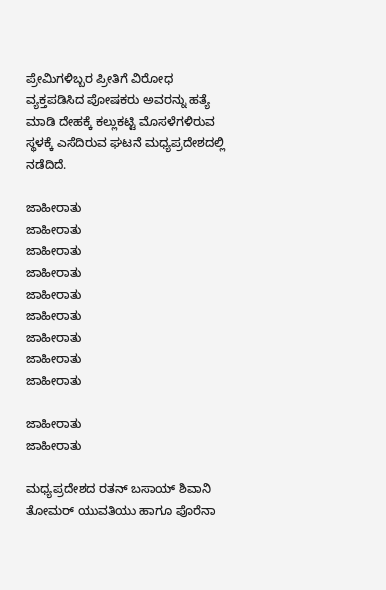ಪ್ರೇಮಿಗಳಿಬ್ಬರ ಪ್ರೀತಿಗೆ ವಿರೋಧ ವ್ಯಕ್ತಪಡಿಸಿದ ಪೋಷಕರು ಅವರನ್ನು ಹತ್ಯೆ ಮಾಡಿ ದೇಹಕ್ಕೆ ಕಲ್ಲುಕಟ್ಟಿ ಮೊಸಳೆಗಳಿರುವ ಸ್ಥಳಕ್ಕೆ ಎಸೆದಿರುವ ಘಟನೆ ಮಧ್ಯಪ್ರದೇಶದಲ್ಲಿ ನಡೆದಿದೆ.

ಜಾಹೀರಾತು
ಜಾಹೀರಾತು
ಜಾಹೀರಾತು
ಜಾಹೀರಾತು
ಜಾಹೀರಾತು
ಜಾಹೀರಾತು
ಜಾಹೀರಾತು
ಜಾಹೀರಾತು
ಜಾಹೀರಾತು

ಜಾಹೀರಾತು
ಜಾಹೀರಾತು

ಮಧ್ಯಪ್ರದೇಶದ ರತನ್ ಬಸಾಯ್ ಶಿವಾನಿ ತೋಮರ್ ಯುವತಿಯು ಹಾಗೂ ಪೊರೆನಾ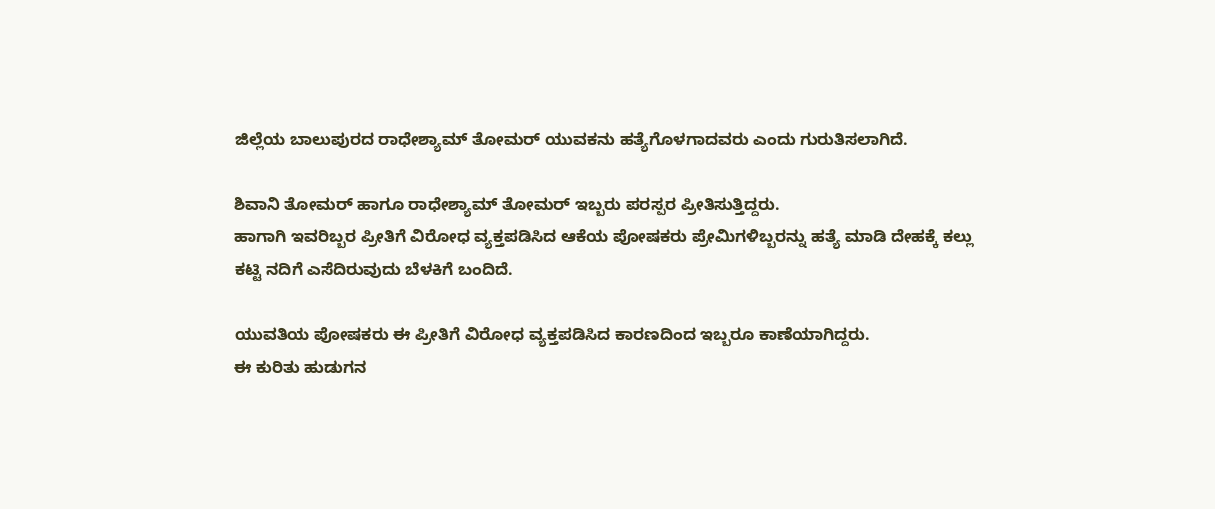ಜಿಲ್ಲೆಯ ಬಾಲುಪುರದ ರಾಧೇಶ್ಯಾಮ್ ತೋಮರ್ ಯುವಕನು ಹತ್ಯೆಗೊಳಗಾದವರು ಎಂದು ಗುರುತಿಸಲಾಗಿದೆ.

ಶಿವಾನಿ ತೋಮರ್ ಹಾಗೂ ರಾಧೇಶ್ಯಾಮ್ ತೋಮರ್ ಇಬ್ಬರು ಪರಸ್ಪರ ಪ್ರೀತಿಸುತ್ತಿದ್ದರು.
ಹಾಗಾಗಿ ಇವರಿಬ್ಬರ ಪ್ರೀತಿಗೆ ವಿರೋಧ ವ್ಯಕ್ತಪಡಿಸಿದ ಆಕೆಯ ಪೋಷಕರು ಪ್ರೇಮಿಗಳಿಬ್ಬರನ್ನು ಹತ್ಯೆ ಮಾಡಿ ದೇಹಕ್ಕೆ ಕಲ್ಲು ಕಟ್ಟಿ ನದಿಗೆ ಎಸೆದಿರುವುದು ಬೆಳಕಿಗೆ ಬಂದಿದೆ.

ಯುವತಿಯ ಪೋಷಕರು ಈ ಪ್ರೀತಿಗೆ ವಿರೋಧ ವ್ಯಕ್ತಪಡಿಸಿದ ಕಾರಣದಿಂದ ಇಬ್ಬರೂ ಕಾಣೆಯಾಗಿದ್ದರು.
ಈ ಕುರಿತು ಹುಡುಗನ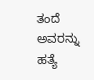ತಂದೆ ಅವರನ್ನು ಹತ್ಯೆ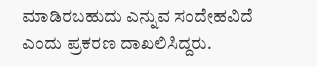ಮಾಡಿರಬಹುದು ಎನ್ನುವ ಸಂದೇಹವಿದೆ ಎಂದು ಪ್ರಕರಣ ದಾಖಲಿಸಿದ್ದರು.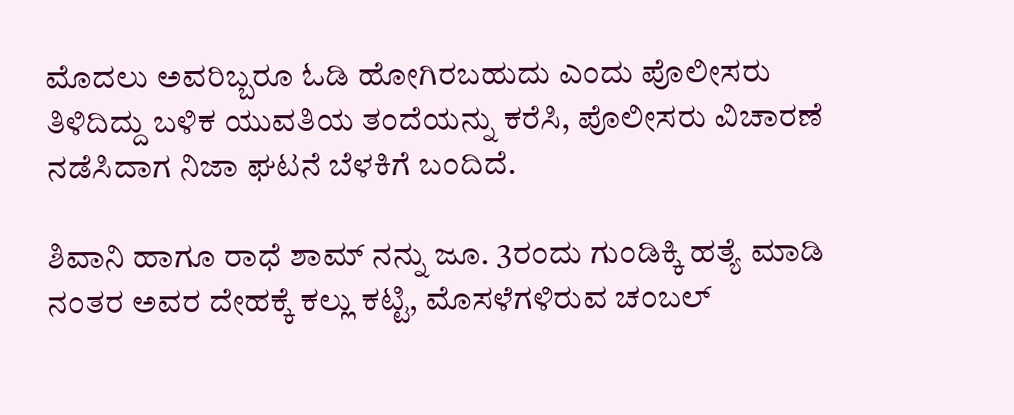ಮೊದಲು ಅವರಿಬ್ಬರೂ ಓಡಿ ಹೋಗಿರಬಹುದು ಎಂದು ಪೊಲೀಸರು ತಿಳಿದಿದ್ದು ಬಳಿಕ ಯುವತಿಯ ತಂದೆಯನ್ನು ಕರೆಸಿ, ಪೊಲೀಸರು ವಿಚಾರಣೆ ನಡೆಸಿದಾಗ ನಿಜಾ ಘಟನೆ ಬೆಳಕಿಗೆ ಬಂದಿದೆ.

ಶಿವಾನಿ ಹಾಗೂ ರಾಧೆ ಶಾಮ್ ನನ್ನು ಜೂ. 3ರಂದು ಗುಂಡಿಕ್ಕಿ ಹತ್ಯೆ ಮಾಡಿ ನಂತರ ಅವರ ದೇಹಕ್ಕೆ ಕಲ್ಲು ಕಟ್ಟಿ, ಮೊಸಳೆಗಳಿರುವ ಚಂಬಲ್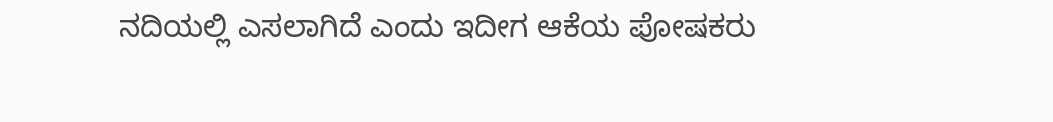ನದಿಯಲ್ಲಿ ಎಸಲಾಗಿದೆ ಎಂದು ಇದೀಗ ಆಕೆಯ ಪೋಷಕರು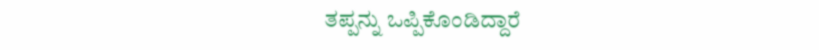ತಪ್ಪನ್ನು ಒಪ್ಪಿಕೊಂಡಿದ್ದಾರೆ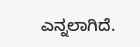ಎನ್ನಲಾಗಿದೆ.